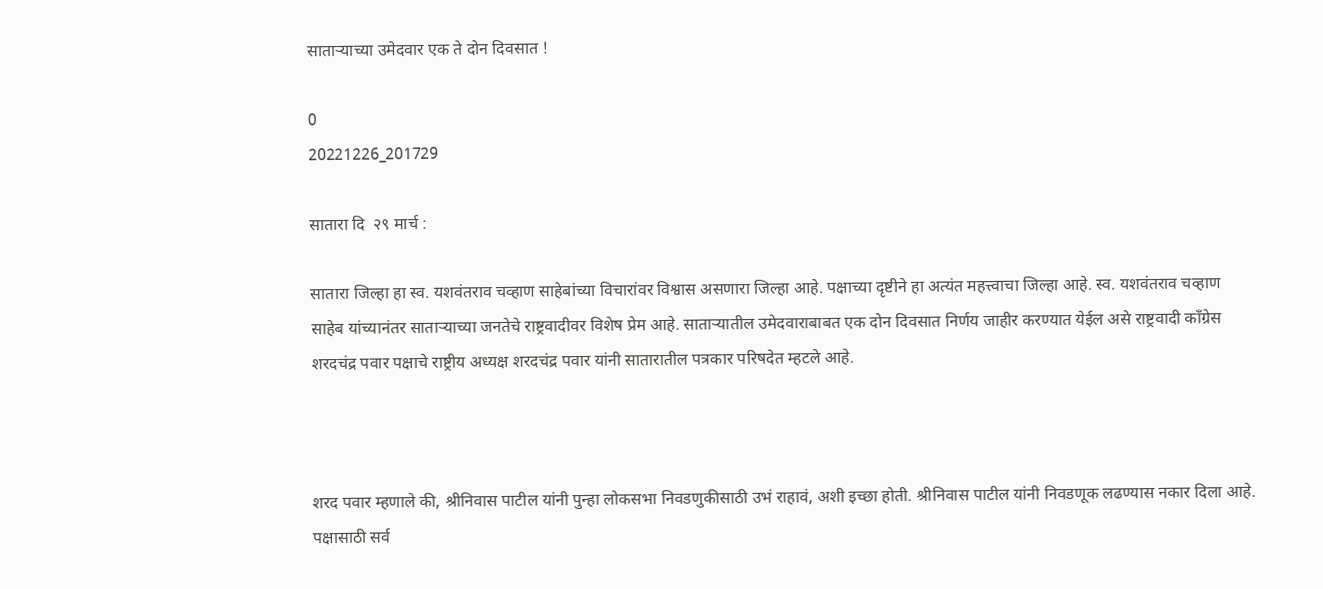साताऱ्याच्या उमेदवार एक ते दोन दिवसात !

0
20221226_201729

सातारा दि  २९ मार्च :

सातारा जिल्हा हा स्व. यशवंतराव चव्हाण साहेबांच्या विचारांवर विश्वास असणारा जिल्हा आहे. पक्षाच्या दृष्टीने हा अत्यंत महत्त्वाचा जिल्हा आहे. स्व. यशवंतराव चव्हाण साहेब यांच्यानंतर साताऱ्याच्या जनतेचे राष्ट्रवादीवर विशेष प्रेम आहे. साताऱ्यातील उमेदवाराबाबत एक दोन दिवसात निर्णय जाहीर करण्यात येईल असे राष्ट्रवादी काँग्रेस शरदचंद्र पवार पक्षाचे राष्ट्रीय अध्यक्ष शरदचंद्र पवार यांनी सातारातील पत्रकार परिषदेत म्हटले आहे.



शरद पवार म्हणाले की, श्रीनिवास पाटील यांनी पुन्हा लोकसभा निवडणुकीसाठी उभं राहावं, अशी इच्छा होती. श्रीनिवास पाटील यांनी निवडणूक लढण्यास नकार दिला आहे. पक्षासाठी सर्व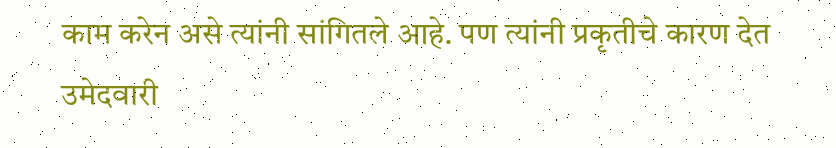काम करेन असे त्यांनी सांगितले आहे. पण त्यांनी प्रकृतीचे कारण देत उमेदवारी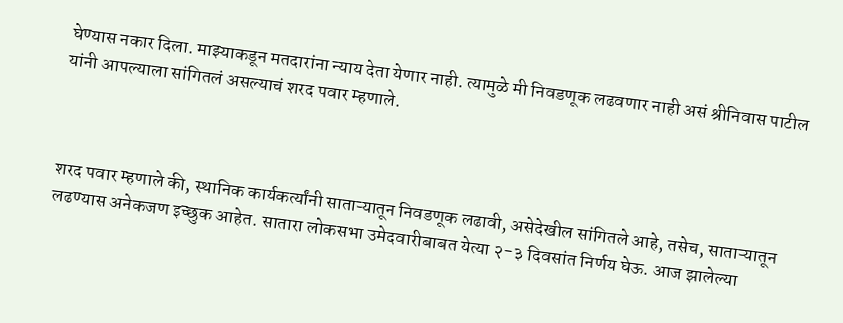घेण्यास नकार दिला. माझ्याकडून मतदारांना न्याय देता येणार नाही. त्यामुळे मी निवडणूक लढवणार नाही असं श्रीनिवास पाटील यांनी आपल्याला सांगितलं असल्याचं शरद पवार म्हणाले.



शरद पवार म्हणाले की, स्थानिक कार्यकर्त्यांनी साताऱ्यातून निवडणूक लढावी, असेदेखील सांगितले आहे, तसेच, साताऱ्यातून लढण्यास अनेकजण इच्छुक आहेत. सातारा लोकसभा उमेदवारीबाबत येत्या २-३ दिवसांत निर्णय घेऊ. आज झालेल्या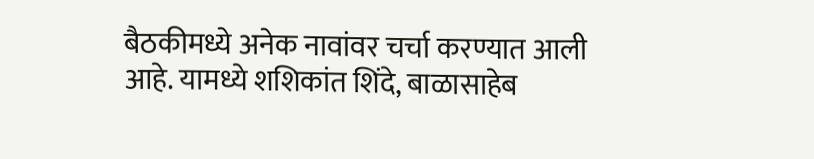बैठकीमध्ये अनेक नावांवर चर्चा करण्यात आली आहे. यामध्ये शशिकांत शिंदे, बाळासाहेब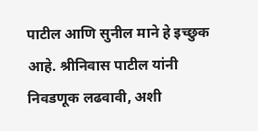पाटील आणि सुनील माने हे इच्छुक आहे. श्रीनिवास पाटील यांनी निवडणूक लढवावी, अशी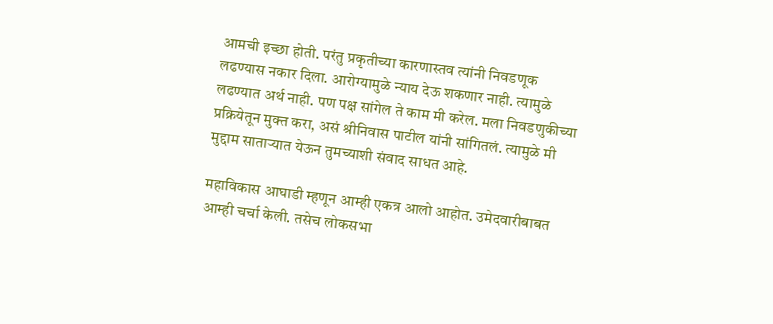आमची इच्छा होती. परंतु प्रकृतीच्या कारणास्तव त्यांनी निवडणूक लढण्यास नकार दिला. आरोग्यामुळे न्याय देऊ शकणार नाही. त्यामुळे लढण्यात अर्थ नाही. पण पक्ष सांगेल ते काम मी करेल. मला निवडणुकीच्या प्रक्रियेतून मुक्त करा, असं श्रीनिवास पाटील यांनी सांगितलं. त्यामुळे मी मुद्दाम साताऱ्यात येऊन तुमच्याशी संवाद साधत आहे.

महाविकास आघाडी म्हणून आम्ही एकत्र आलो आहोत. उमेदवारीबाबत आम्ही चर्चा केली. तसेच लोकसभा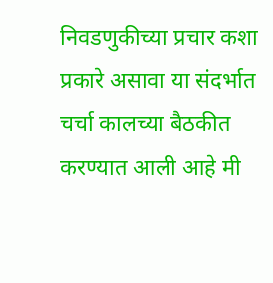निवडणुकीच्या प्रचार कशा प्रकारे असावा या संदर्भात चर्चा कालच्या बैठकीत करण्यात आली आहे मी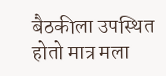बैठकीला उपस्थित होतो मात्र मला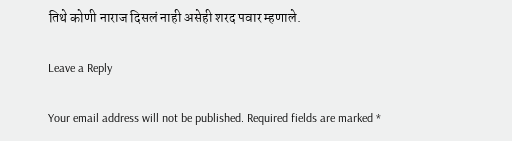तिथे कोणी नाराज दिसलं नाही असेही शरद पवार म्हणाले.

Leave a Reply

Your email address will not be published. Required fields are marked *